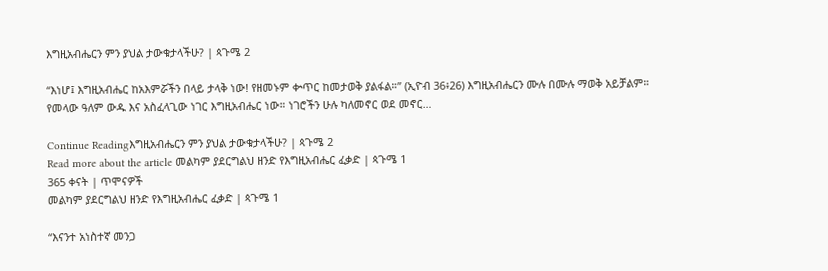እግዚአብሔርን ምን ያህል ታውቁታላችሁ? | ጳጉሜ 2

“እነሆ፤ እግዚአብሔር ከአእምሯችን በላይ ታላቅ ነው! የዘመኑም ቍጥር ከመታወቅ ያልፋል።” (ኢዮብ 36፥26) እግዚአብሔርን ሙሉ በሙሉ ማወቅ አይቻልም። የመላው ዓለም ውዱ እና አስፈላጊው ነገር እግዚአብሔር ነው። ነገሮችን ሁሉ ካለመኖር ወደ መኖር…

Continue Readingእግዚአብሔርን ምን ያህል ታውቁታላችሁ? | ጳጉሜ 2
Read more about the article መልካም ያደርግልህ ዘንድ የእግዚአብሔር ፈቃድ | ጳጉሜ 1
365 ቀናት | ጥሞናዎች
መልካም ያደርግልህ ዘንድ የእግዚአብሔር ፈቃድ | ጳጉሜ 1

“እናንተ አነስተኛ መንጋ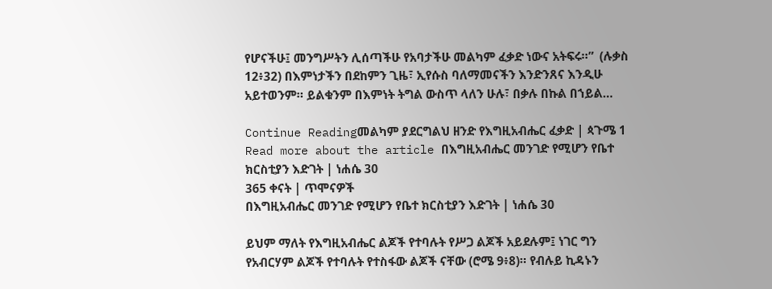የሆናችሁ፤ መንግሥትን ሊሰጣችሁ የአባታችሁ መልካም ፈቃድ ነውና አትፍሩ።”  (ሉቃስ 12፥32) በእምነታችን በደከምን ጊዜ፣ ኢየሱስ ባለማመናችን እንድንጸና እንዲሁ አይተወንም። ይልቁንም በእምነት ትግል ውስጥ ላለን ሁሉ፣ በቃሉ በኩል በኀይል…

Continue Readingመልካም ያደርግልህ ዘንድ የእግዚአብሔር ፈቃድ | ጳጉሜ 1
Read more about the article በእግዚአብሔር መንገድ የሚሆን የቤተ ክርስቲያን እድገት | ነሐሴ 30
365 ቀናት | ጥሞናዎች
በእግዚአብሔር መንገድ የሚሆን የቤተ ክርስቲያን እድገት | ነሐሴ 30

ይህም ማለት የእግዚአብሔር ልጆች የተባሉት የሥጋ ልጆች አይደሉም፤ ነገር ግን የአብርሃም ልጆች የተባሉት የተስፋው ልጆች ናቸው (ሮሜ 9፥8)። የብሉይ ኪዳኑን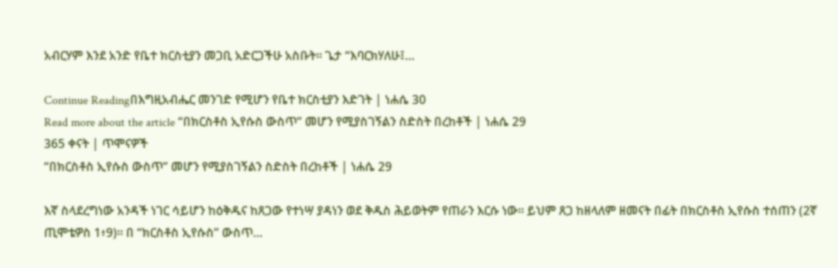አብርሃም እንደ አንድ የቤተ ክርስቲያን መጋቢ አድርጋችሁ አስቡት። ጌታ “እባርክሃለሁ፤…

Continue Readingበእግዚአብሔር መንገድ የሚሆን የቤተ ክርስቲያን እድገት | ነሐሴ 30
Read more about the article “በክርስቶስ ኢየሱስ ውስጥ” መሆን የሚያስገኝልን ስድስት በረከቶች | ነሐሴ 29
365 ቀናት | ጥሞናዎች
“በክርስቶስ ኢየሱስ ውስጥ” መሆን የሚያስገኝልን ስድስት በረከቶች | ነሐሴ 29

እኛ ስላደረግነው አንዳች ነገር ሳይሆን ከዕቅዱና ከጸጋው የተነሣ ያዳነን ወደ ቅዱስ ሕይወትም የጠራን እርሱ ነው። ይህም ጸጋ ከዘላለም ዘመናት በፊት በክርስቶስ ኢየሱስ ተሰጠን (2ኛ ጢሞቴዎስ 1፥9)። በ “ክርስቶስ ኢየሱስ” ውስጥ…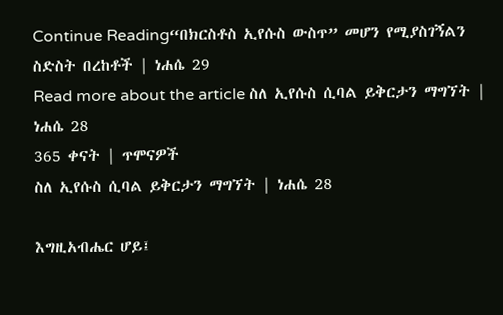Continue Reading“በክርስቶስ ኢየሱስ ውስጥ” መሆን የሚያስገኝልን ስድስት በረከቶች | ነሐሴ 29
Read more about the article ስለ ኢየሱስ ሲባል ይቅርታን ማግኘት | ነሐሴ 28
365 ቀናት | ጥሞናዎች
ስለ ኢየሱስ ሲባል ይቅርታን ማግኘት | ነሐሴ 28

እግዚአብሔር ሆይ፤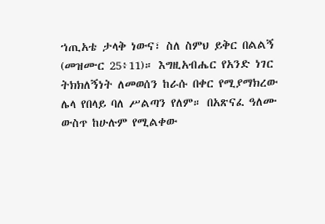ኀጢአቴ ታላቅ ነውና፣ ስለ ስምህ ይቅር በልልኝ (መዝሙር 25፥11)። እግዚአብሔር የአንድ ነገር ትክክለኝነት ለመወሰን ከራሱ በቀር የሚያማክረው ሌላ የበላይ ባለ ሥልጣን የለም። በአጽናፈ ዓለሙ ውስጥ ከሁሉም የሚልቀው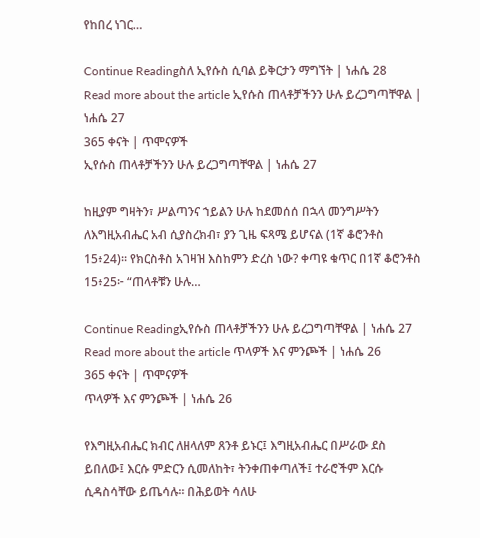የከበረ ነገር…

Continue Readingስለ ኢየሱስ ሲባል ይቅርታን ማግኘት | ነሐሴ 28
Read more about the article ኢየሱስ ጠላቶቻችንን ሁሉ ይረጋግጣቸዋል | ነሐሴ 27
365 ቀናት | ጥሞናዎች
ኢየሱስ ጠላቶቻችንን ሁሉ ይረጋግጣቸዋል | ነሐሴ 27

ከዚያም ግዛትን፣ ሥልጣንና ኀይልን ሁሉ ከደመሰሰ በኋላ መንግሥትን ለእግዚአብሔር አብ ሲያስረክብ፣ ያን ጊዜ ፍጻሜ ይሆናል (1ኛ ቆሮንቶስ 15፥24)። የክርስቶስ አገዛዝ እስከምን ድረስ ነው? ቀጣዩ ቁጥር በ1ኛ ቆሮንቶስ 15፥25፦ “ጠላቶቹን ሁሉ…

Continue Readingኢየሱስ ጠላቶቻችንን ሁሉ ይረጋግጣቸዋል | ነሐሴ 27
Read more about the article ጥላዎች እና ምንጮች | ነሐሴ 26
365 ቀናት | ጥሞናዎች
ጥላዎች እና ምንጮች | ነሐሴ 26

የእግዚአብሔር ክብር ለዘላለም ጸንቶ ይኑር፤ እግዚአብሔር በሥራው ደስ ይበለው፤ እርሱ ምድርን ሲመለከት፣ ትንቀጠቀጣለች፤ ተራሮችም እርሱ ሲዳስሳቸው ይጤሳሉ። በሕይወት ሳለሁ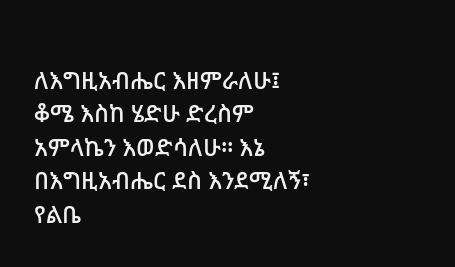ለእግዚአብሔር እዘምራለሁ፤ ቆሜ እስከ ሄድሁ ድረስም አምላኬን እወድሳለሁ። እኔ በእግዚአብሔር ደስ እንደሚለኝ፣ የልቤ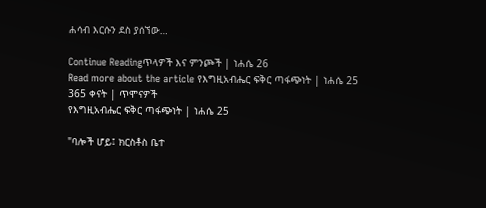ሐሳብ እርሱን ደስ ያሰኘው…

Continue Readingጥላዎች እና ምንጮች | ነሐሴ 26
Read more about the article የእግዚአብሔር ፍቅር ጣፋጭነት | ነሐሴ 25
365 ቀናት | ጥሞናዎች
የእግዚአብሔር ፍቅር ጣፋጭነት | ነሐሴ 25

"ባሎች ሆይ፤ ክርስቶስ ቤተ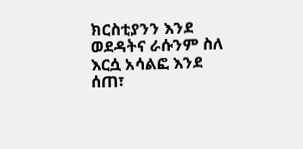ክርስቲያንን እንደ ወደዳትና ራሱንም ስለ እርሷ አሳልፎ እንደ ሰጠ፣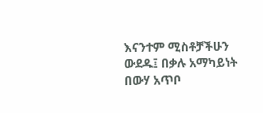እናንተም ሚስቶቻችሁን ውደዱ፤ በቃሉ አማካይነት በውሃ አጥቦ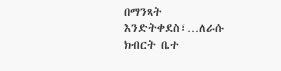በማንጻት እንድትቀደስ፣…ለራሱ ክብርት ቤተ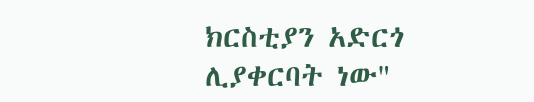ክርስቲያን አድርጎ ሊያቀርባት ነው"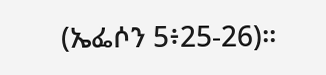(ኤፌሶን 5፥25-26)።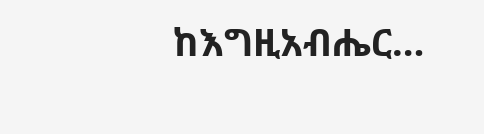ከእግዚአብሔር…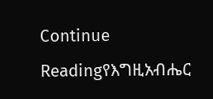Continue Readingየእግዚአብሔር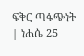ፍቅር ጣፋጭነት | ነሐሴ 25